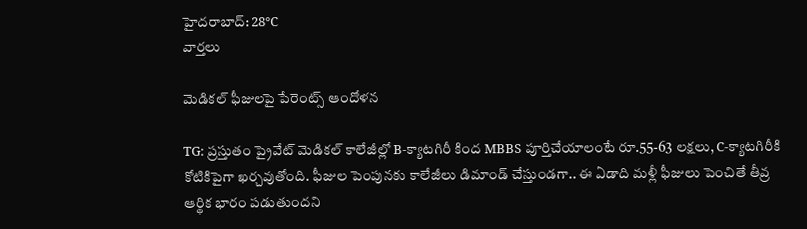హైదరాబాద్: 28°C
వార్తలు

మెడికల్ ఫీజులపై పేరెంట్స్ ఆందోళన

TG: ప్రస్తుతం ప్రైవేట్ మెడికల్ కాలేజీల్లో B-క్యాటగిరీ కింద MBBS పూర్తిచేయాలంటే రూ.55-63 లక్షలు, C-క్యాటగిరీకి కోటికిపైగా ఖర్చవుతోంది. ఫీజుల పెంపునకు కాలేజీలు డిమాండ్ చేస్తుండగా.. ఈ ఏడాది మళ్లీ ఫీజులు పెంచితే తీవ్ర ఆర్థిక భారం పడుతుందని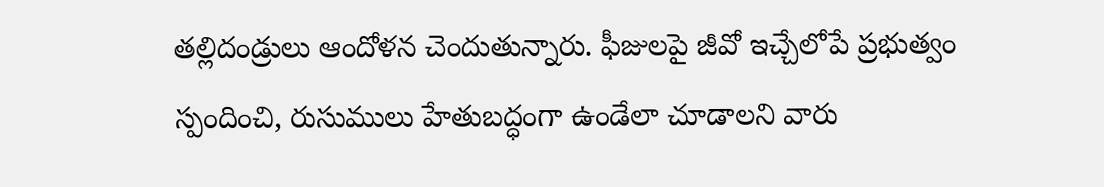తల్లిదండ్రులు ఆందోళన చెందుతున్నారు. ఫీజులపై జీవో ఇచ్చేలోపే ప్రభుత్వం స్పందించి, రుసుములు హేతుబద్ధంగా ఉండేలా చూడాలని వారు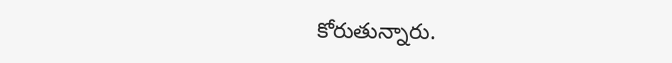కోరుతున్నారు.